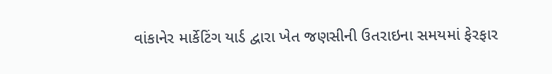વાંકાનેર માર્કેટિંગ યાર્ડ દ્વારા ખેત જણસીની ઉતરાઇના સમયમાં ફેરફાર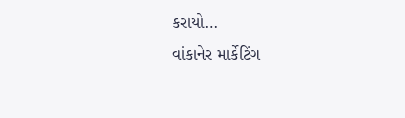કરાયો…
વાંકાનેર માર્કેટિંગ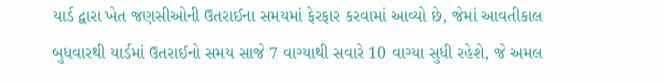યાર્ડ દ્વારા ખેત જણસીઓની ઉતરાઈના સમયમાં ફેરફાર કરવામાં આવ્યો છે, જેમાં આવતીકાલ બુધવારથી યાર્ડમાં ઉતરાઈનો સમય સાજે 7 વાગ્યાથી સવારે 10 વાગ્યા સુધી રહેશે, જે અમલ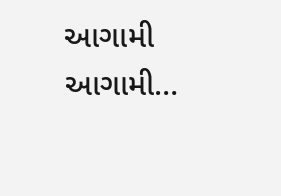આગામી આગામી…